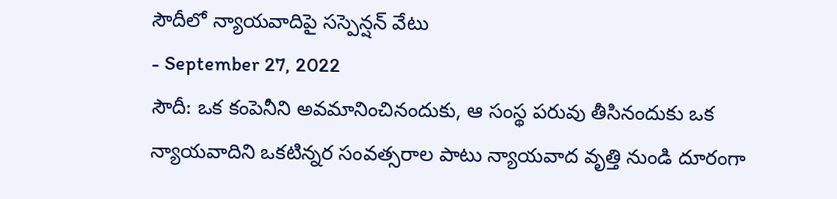సౌదీలో న్యాయవాదిపై సస్పెన్షన్ వేటు
- September 27, 2022
సౌదీ: ఒక కంపెనీని అవమానించినందుకు, ఆ సంస్థ పరువు తీసినందుకు ఒక న్యాయవాదిని ఒకటిన్నర సంవత్సరాల పాటు న్యాయవాద వృత్తి నుండి దూరంగా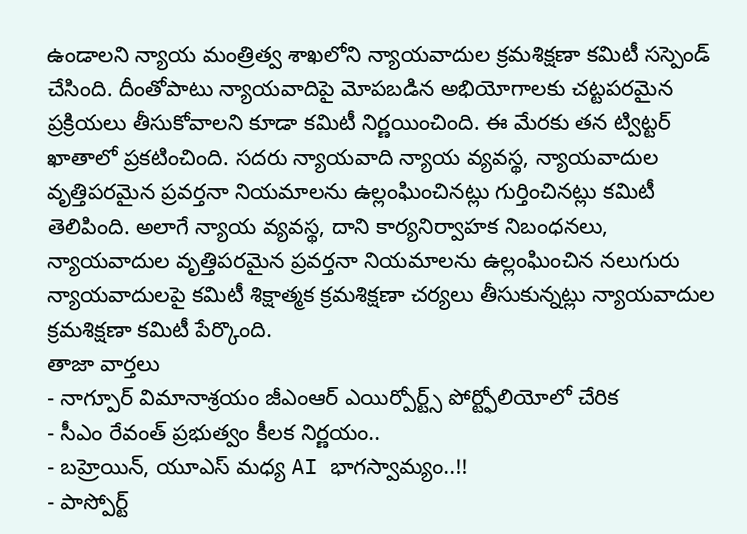ఉండాలని న్యాయ మంత్రిత్వ శాఖలోని న్యాయవాదుల క్రమశిక్షణా కమిటీ సస్పెండ్ చేసింది. దీంతోపాటు న్యాయవాదిపై మోపబడిన అభియోగాలకు చట్టపరమైన ప్రక్రియలు తీసుకోవాలని కూడా కమిటీ నిర్ణయించింది. ఈ మేరకు తన ట్విట్టర్ ఖాతాలో ప్రకటించింది. సదరు న్యాయవాది న్యాయ వ్యవస్థ, న్యాయవాదుల వృత్తిపరమైన ప్రవర్తనా నియమాలను ఉల్లంఘించినట్లు గుర్తించినట్లు కమిటీ తెలిపింది. అలాగే న్యాయ వ్యవస్థ, దాని కార్యనిర్వాహక నిబంధనలు, న్యాయవాదుల వృత్తిపరమైన ప్రవర్తనా నియమాలను ఉల్లంఘించిన నలుగురు న్యాయవాదులపై కమిటీ శిక్షాత్మక క్రమశిక్షణా చర్యలు తీసుకున్నట్లు న్యాయవాదుల క్రమశిక్షణా కమిటీ పేర్కొంది.
తాజా వార్తలు
- నాగ్పూర్ విమానాశ్రయం జీఎంఆర్ ఎయిర్పోర్ట్స్ పోర్ట్ఫోలియోలో చేరిక
- సీఎం రేవంత్ ప్రభుత్వం కీలక నిర్ణయం..
- బహ్రెయిన్, యూఎస్ మధ్య AI భాగస్వామ్యం..!!
- పాస్పోర్ట్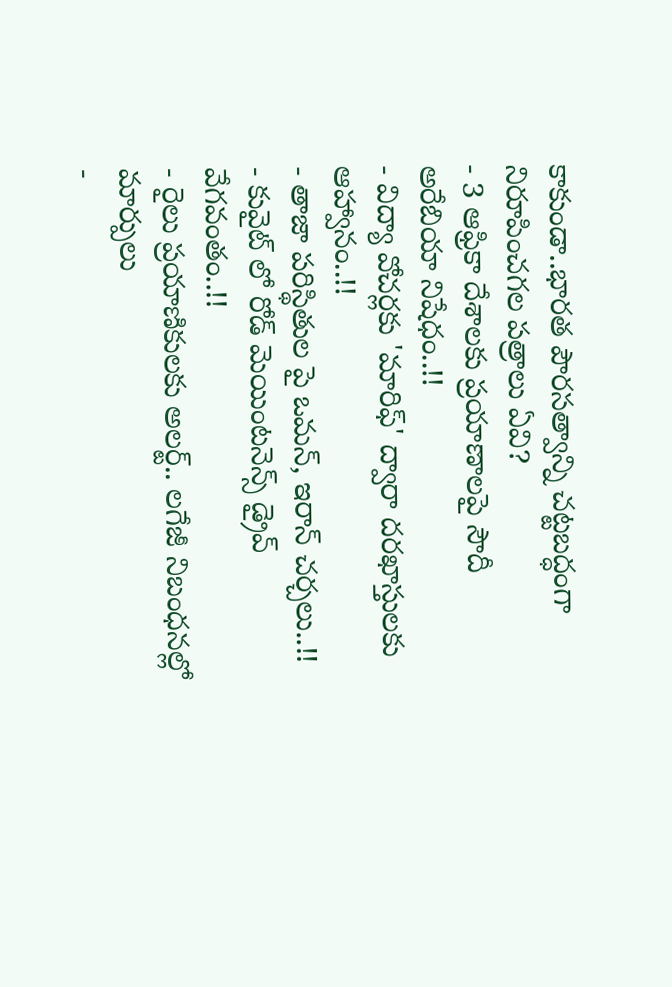కాకుండా..భారత పౌరసత్వాన్ని చట్టబద్ధంగా నిరూపించగల పత్రాలు ఏవి?
- 3 ఆఫ్రికా దేశాలకు ప్రయాణాలపై సౌదీ అరేబియా నిషేధం..!!
- విద్యా వోచర్లకు 'మారిఫ్' ద్వారా దరఖాస్తులకు ఆహ్వానం..!!
- తాజా పరిస్థితుల పై ఒమన్, ఇరాన్ చర్చలు..!!
- కువైట్ లో రోడ్ మెయింటనెన్స్ డ్రైవ్ వేగవంతం..!!
- రైలు ప్రయాణికులకు అలర్ట్.. లగేజీ నిబంధనల్లో మార్పులు
-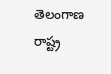తెలంగాణ రాష్ట్ర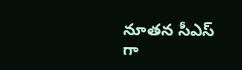నూతన సీఎస్ గా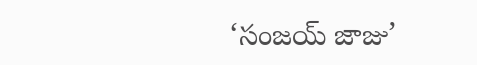‘సంజయ్ జాజు’